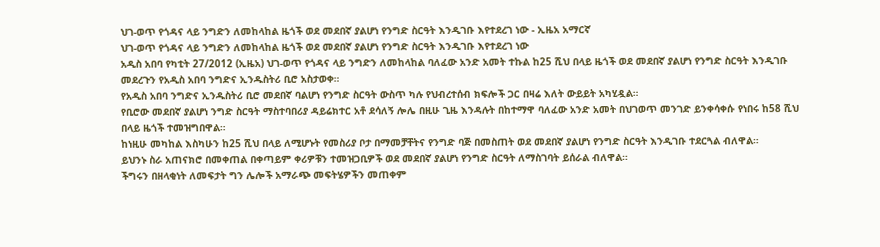ህገ-ወጥ የጎዳና ላይ ንግድን ለመከላከል ዜጎች ወደ መደበኛ ያልሆነ የንግድ ስርዓት እንዲገቡ እየተደረገ ነው - ኢዜአ አማርኛ
ህገ-ወጥ የጎዳና ላይ ንግድን ለመከላከል ዜጎች ወደ መደበኛ ያልሆነ የንግድ ስርዓት እንዲገቡ እየተደረገ ነው
አዲስ አበባ የካቲት 27/2012 (ኢዜአ) ህገ-ወጥ የጎዳና ላይ ንግድን ለመከላከል ባለፈው አንድ አመት ተኩል ከ25 ሺህ በላይ ዜጎች ወደ መደበኛ ያልሆነ የንግድ ስርዓት እንዲገቡ መደረጉን የአዲስ አበባ ንግድና ኢንዱስትሪ ቢሮ አስታወቀ።
የአዲስ አበባ ንግድና ኢንዱስትሪ ቢሮ መደበኛ ባልሆነ የንግድ ስርዓት ውስጥ ካሉ የህብረተሰብ ክፍሎች ጋር በዛሬ እለት ውይይት አካሂዷል።
የቢሮው መደበኛ ያልሆነ ንግድ ስርዓት ማስተባበሪያ ዳይሬክተር አቶ ደሳለኝ ሎሌ በዚሁ ጊዜ እንዳሉት በከተማዋ ባለፈው አንድ አመት በህገወጥ መንገድ ይንቀሳቀሱ የነበሩ ከ58 ሺህ በላይ ዜጎች ተመዝግበዋል።
ከነዚሁ መካከል እስካሁን ከ25 ሺህ በላይ ለሚሆኑት የመስሪያ ቦታ በማመቻቸትና የንግድ ባጅ በመስጠት ወደ መደበኛ ያልሆነ የንግድ ስርዓት እንዲገቡ ተደርጓል ብለዋል።
ይህንኑ ስራ አጠናክሮ በመቀጠል በቀጣይም ቀሪዎቹን ተመዝጋቢዎች ወደ መደበኛ ያልሆነ የንግድ ስርዓት ለማስገባት ይሰራል ብለዋል።
ችግሩን በዘላቂነት ለመፍታት ግን ሌሎች አማራጭ መፍትሄዎችን መጠቀም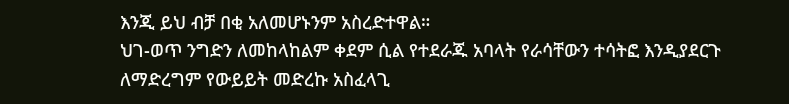እንጂ ይህ ብቻ በቂ አለመሆኑንም አስረድተዋል።
ህገ-ወጥ ንግድን ለመከላከልም ቀደም ሲል የተደራጁ አባላት የራሳቸውን ተሳትፎ እንዲያደርጉ ለማድረግም የውይይት መድረኩ አስፈላጊ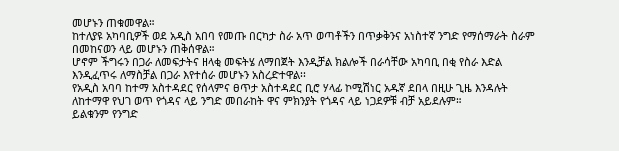መሆኑን ጠቁመዋል።
ከተለያዩ አካባቢዎች ወደ አዲስ አበባ የመጡ በርካታ ስራ አጥ ወጣቶችን በጥቃቅንና አነስተኛ ንግድ የማሰማራት ስራም በመከናወን ላይ መሆኑን ጠቅሰዋል።
ሆኖም ችግሩን በጋራ ለመፍታትና ዘላቂ መፍትሄ ለማበጀት እንዲቻል ክልሎች በራሳቸው አካባቢ በቂ የስራ እድል እንዲፈጥሩ ለማስቻል በጋራ እየተሰራ መሆኑን አስረድተዋል፡፡
የአዲስ አባባ ከተማ አስተዳደር የሰላምና ፀጥታ አስተዳደር ቢሮ ሃላፊ ኮሚሽነር አዱኛ ደበላ በዚሁ ጊዜ እንዳሉት ለከተማዋ የህገ ወጥ የጎዳና ላይ ንግድ መበራከት ዋና ምክንያት የጎዳና ላይ ነጋደዎቹ ብቻ አይደሉም።
ይልቁንም የንግድ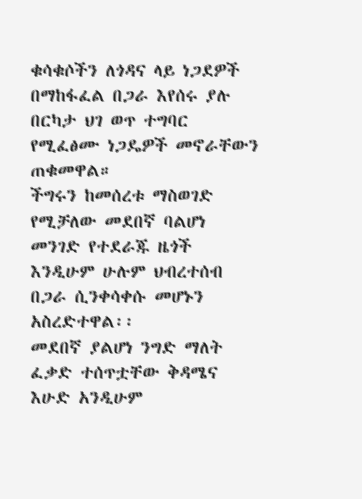ቁሳቁሶችን ለጎዳና ላይ ነጋደዎች በማከፋፈል በጋራ እየሰሩ ያሉ በርካታ ህገ ወጥ ተግባር የሚፈፅሙ ነጋዴዎች መኖራቸውን ጠቁመዋል።
ችግሩን ከመሰረቱ ማስወገድ የሚቻለው መደበኛ ባልሆነ መንገድ የተደራጁ ዜጎች እንዲሁም ሁሉም ህብረተሰብ በጋራ ሲንቀሳቀሱ መሆኑን አስረድተዋል፡፡
መደበኛ ያልሆነ ንግድ ማለት ፈቃድ ተሰጥቷቸው ቅዳሜና እሁድ አንዲሁም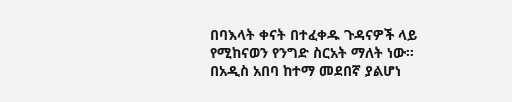በባእላት ቀናት በተፈቀዱ ጉዳናዎች ላይ የሚከናወን የንግድ ስርአት ማለት ነው።
በአዲስ አበባ ከተማ መደበኛ ያልሆነ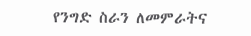የንግድ ስራን ለመምራትና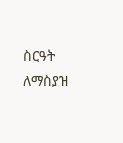ስርዓት ለማስያዝ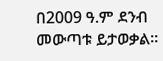በ2009 ዓ.ም ደንብ መውጣቱ ይታወቃል።